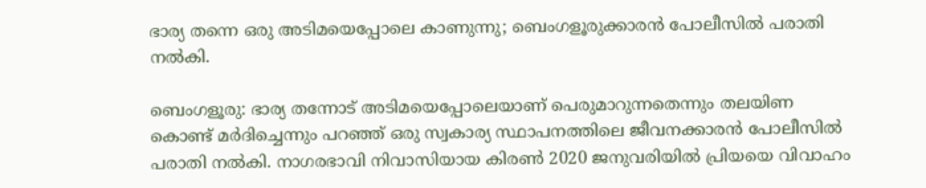ഭാര്യ തന്നെ ഒരു അടിമയെപ്പോലെ കാണുന്നു; ബെംഗളൂരുക്കാരൻ പോലീസിൽ പരാതി നൽകി.

ബെംഗളൂരു: ഭാര്യ തന്നോട് അടിമയെപ്പോലെയാണ് പെരുമാറുന്നതെന്നും തലയിണ കൊണ്ട് മർദിച്ചെന്നും പറഞ്ഞ് ഒരു സ്വകാര്യ സ്ഥാപനത്തിലെ ജീവനക്കാരൻ പോലീസിൽ പരാതി നൽകി. നാഗരഭാവി നിവാസിയായ കിരൺ 2020 ജനുവരിയിൽ പ്രിയയെ വിവാഹം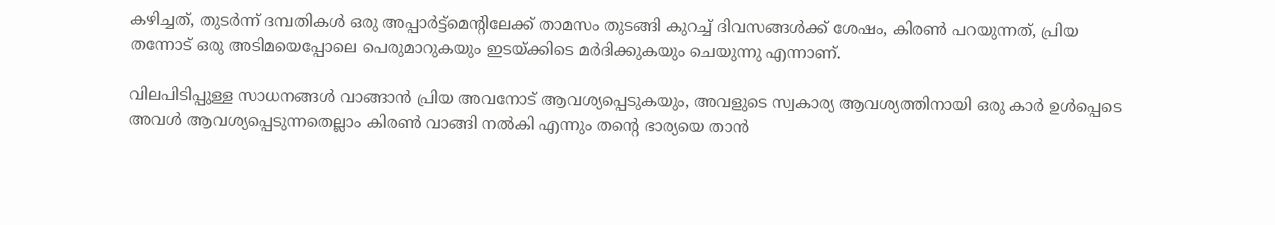കഴിച്ചത്, തുടർന്ന് ദമ്പതികൾ ഒരു അപ്പാർട്ട്മെന്റിലേക്ക് താമസം തുടങ്ങി കുറച്ച് ദിവസങ്ങൾക്ക് ശേഷം, കിരൺ പറയുന്നത്, പ്രിയ തന്നോട് ഒരു അടിമയെപ്പോലെ പെരുമാറുകയും ഇടയ്ക്കിടെ മർദിക്കുകയും ചെയുന്നു എന്നാണ്.

വിലപിടിപ്പുള്ള സാധനങ്ങൾ വാങ്ങാൻ പ്രിയ അവനോട് ആവശ്യപ്പെടുകയും, അവളുടെ സ്വകാര്യ ആവശ്യത്തിനായി ഒരു കാർ ഉൾപ്പെടെ അവൾ ആവശ്യപ്പെടുന്നതെല്ലാം കിരൺ വാങ്ങി നൽകി എന്നും തന്റെ ഭാര്യയെ താൻ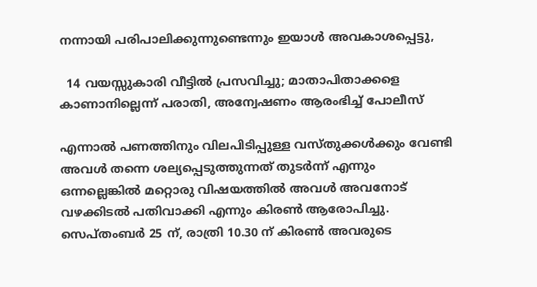നന്നായി പരിപാലിക്കുന്നുണ്ടെന്നും ഇയാൾ അവകാശപ്പെട്ടു,

  14 വയസ്സുകാരി വീട്ടിൽ പ്രസവിച്ചു; മാതാപിതാക്കളെ കാണാനില്ലെന്ന് പരാതി, അന്വേഷണം ആരംഭിച്ച് പോലീസ്

എന്നാൽ പണത്തിനും വിലപിടിപ്പുള്ള വസ്തുക്കൾക്കും വേണ്ടി അവൾ തന്നെ ശല്യപ്പെടുത്തുന്നത് തുടർന്ന് എന്നും ഒന്നല്ലെങ്കിൽ മറ്റൊരു വിഷയത്തിൽ അവൾ അവനോട് വഴക്കിടൽ പതിവാക്കി എന്നും കിരൺ ആരോപിച്ചു. സെപ്തംബർ 25 ന്, രാത്രി 10.30 ന് കിരൺ അവരുടെ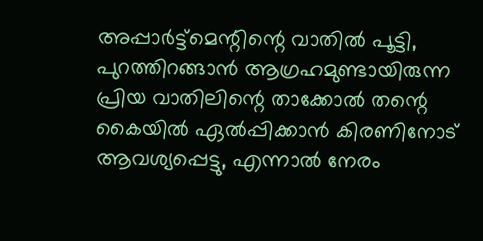അപ്പാർട്ട്മെന്റിന്റെ വാതിൽ പൂട്ടി, പുറത്തിറങ്ങാൻ ആഗ്രഹമുണ്ടായിരുന്ന പ്രിയ വാതിലിന്റെ താക്കോൽ തന്റെ കൈയിൽ ഏൽപ്പിക്കാൻ കിരണിനോട് ആവശ്യപ്പെട്ടു, എന്നാൽ നേരം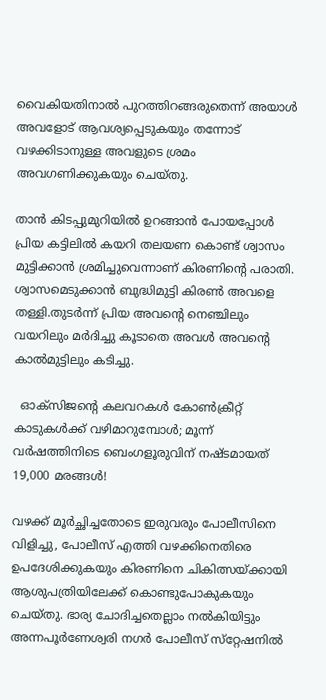വൈകിയതിനാൽ പുറത്തിറങ്ങരുതെന്ന് അയാൾ അവളോട് ആവശ്യപ്പെടുകയും തന്നോട് വഴക്കിടാനുള്ള അവളുടെ ശ്രമം അവഗണിക്കുകയും ചെയ്തു.

താൻ കിടപ്പുമുറിയിൽ ഉറങ്ങാൻ പോയപ്പോൾ പ്രിയ കട്ടിലിൽ കയറി തലയണ കൊണ്ട് ശ്വാസം മുട്ടിക്കാൻ ശ്രമിച്ചുവെന്നാണ് കിരണിന്റെ പരാതി. ശ്വാസമെടുക്കാൻ ബുദ്ധിമുട്ടി കിരൺ അവളെ തള്ളി.തുടർന്ന് പ്രിയ അവന്റെ നെഞ്ചിലും വയറിലും മർദിച്ചു കൂടാതെ അവൾ അവന്റെ കാൽമുട്ടിലും കടിച്ചു.

  ഓക്സിജൻ്റെ കലവറകൾ കോൺക്രീറ്റ് കാടുകൾക്ക് വഴിമാറുമ്പോൾ; മൂന്ന് വർഷത്തിനിടെ ബെംഗളൂരുവിന് നഷ്ടമായത് 19,000 മരങ്ങൾ!

വഴക്ക് മൂർച്ഛിച്ചതോടെ ഇരുവരും പോലീസിനെ വിളിച്ചു, പോലീസ് എത്തി വഴക്കിനെതിരെ ഉപദേശിക്കുകയും കിരണിനെ ചികിത്സയ്ക്കായി ആശുപത്രിയിലേക്ക് കൊണ്ടുപോകുകയും ചെയ്തു. ഭാര്യ ചോദിച്ചതെല്ലാം നൽകിയിട്ടും അന്നപൂർണേശ്വരി നഗർ പോലീസ് സ്‌റ്റേഷനിൽ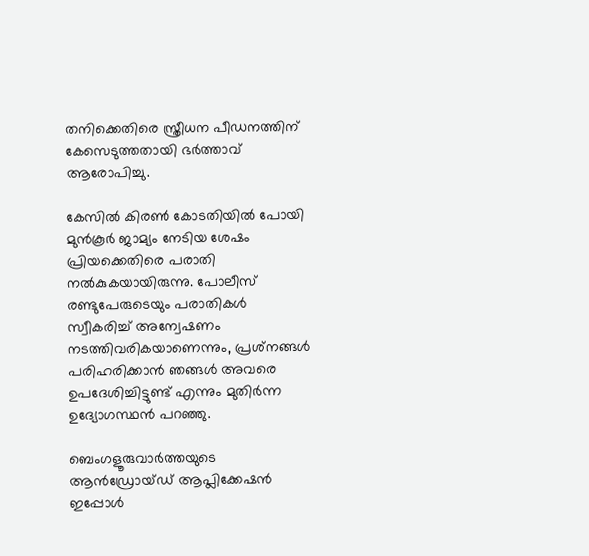തനിക്കെതിരെ സ്ത്രീധന പീഡനത്തിന് കേസെടുത്തതായി ഭർത്താവ് ആരോപിച്ചു.

കേസിൽ കിരൺ കോടതിയിൽ പോയി മുൻകൂർ ജാമ്യം നേടിയ ശേഷം പ്രിയക്കെതിരെ പരാതി നൽകുകയായിരുന്നു. പോലീസ് രണ്ടുപേരുടെയും പരാതികൾ സ്വീകരിച്ച് അന്വേഷണം നടത്തിവരികയാണെന്നും, പ്രശ്‌നങ്ങൾ പരിഹരിക്കാൻ ഞങ്ങൾ അവരെ ഉപദേശിച്ചിട്ടുണ്ട് എന്നും മുതിർന്ന ഉദ്യോഗസ്ഥൻ പറഞ്ഞു.

ബെംഗളൂരുവാർത്തയുടെ ആൻഡ്രോയ്ഡ് ആപ്ലിക്കേഷൻ ഇപ്പോൾ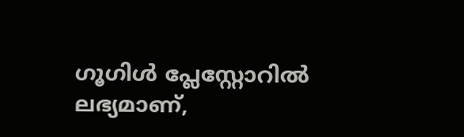ഗൂഗിൾ പ്ലേസ്റ്റോറിൽ ലഭ്യമാണ്,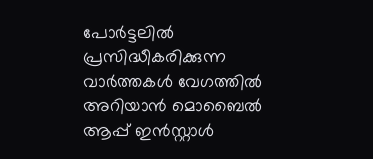പോർട്ടലിൽ പ്രസിദ്ധീകരിക്കുന്ന വാർത്തകൾ വേഗത്തിൽ അറിയാൻ മൊബൈൽ ആപ്പ് ഇൻസ്റ്റാൾ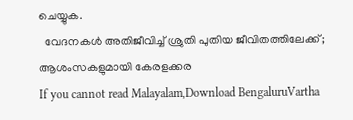ചെയ്യുക.
  വേദനകൾ അതിജീവിച്ച് ശ്രുതി പുതിയ ജീവിതത്തിലേക്ക്; ആശംസകളുമായി കേരളക്കര
If you cannot read Malayalam,Download BengaluruVartha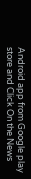Android app from Google play store and Click On the News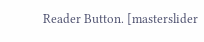Reader Button. [masterslider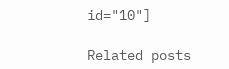id="10"]

Related posts